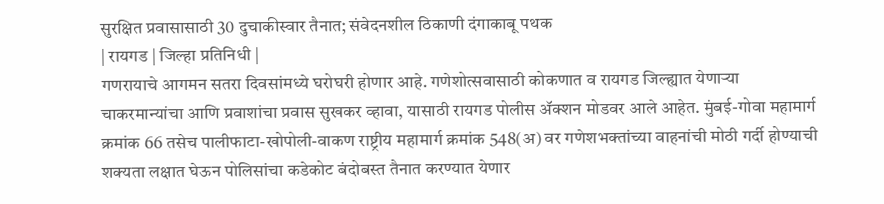सुरक्षित प्रवासासाठी 30 दुचाकीस्वार तैनात; संवेदनशील ठिकाणी दंगाकाबू पथक
| रायगड | जिल्हा प्रतिनिधी |
गणरायाचे आगमन सतरा दिवसांमध्ये घरोघरी होणार आहे. गणेशोत्सवासाठी कोकणात व रायगड जिल्ह्यात येणाऱ्या चाकरमान्यांचा आणि प्रवाशांचा प्रवास सुखकर व्हावा, यासाठी रायगड पोलीस ॲक्शन मोडवर आले आहेत. मुंबई-गोवा महामार्ग क्रमांक 66 तसेच पालीफाटा-खोपोली-वाकण राष्ट्रीय महामार्ग क्रमांक 548(अ) वर गणेशभक्तांच्या वाहनांची मोठी गर्दी होण्याची शक्यता लक्षात घेऊन पोलिसांचा कडेकोट बंदोबस्त तैनात करण्यात येणार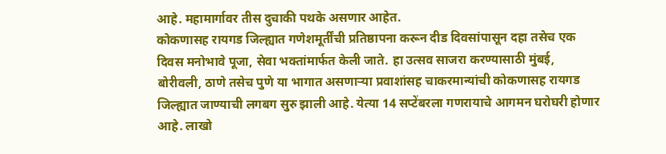आहे. महामार्गावर तीस दुचाकी पथके असणार आहेत.
कोकणासह रायगड जिल्ह्यात गणेशमूर्तींची प्रतिष्ठापना करून दीड दिवसांपासून दहा तसेच एक दिवस मनोभावे पूजा, सेवा भक्तांमार्फत केली जाते. हा उत्सव साजरा करण्यासाठी मुंबई, बोरीवली, ठाणे तसेच पुणे या भागात असणाऱ्या प्रवाशांसह चाकरमान्यांची कोकणासह रायगड जिल्ह्यात जाण्याची लगबग सुरु झाली आहे. येत्या 14 सप्टेंबरला गणरायाचे आगमन घरोघरी होणार आहे. लाखो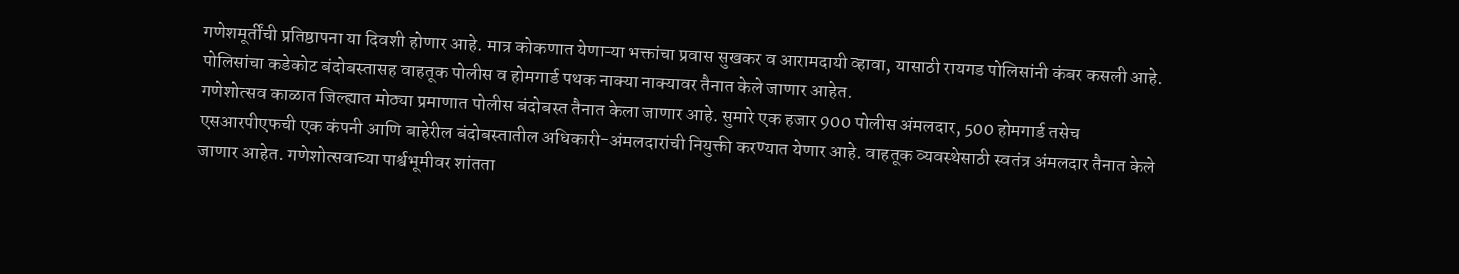गणेशमूर्तींची प्रतिष्ठापना या दिवशी होणार आहे. मात्र कोकणात येणाऱ्या भक्तांचा प्रवास सुखकर व आरामदायी व्हावा, यासाठी रायगड पोलिसांनी कंबर कसली आहे. पोलिसांचा कडेकोट बंदोबस्तासह वाहतूक पोलीस व होमगार्ड पथक नाक्या नाक्यावर तैनात केले जाणार आहेत.
गणेशोत्सव काळात जिल्ह्यात मोठ्या प्रमाणात पोलीस बंदोबस्त तैनात केला जाणार आहे. सुमारे एक हजार 900 पोलीस अंमलदार, 500 होमगार्ड तसेच एसआरपीएफची एक कंपनी आणि बाहेरील बंदोबस्तातील अधिकारी-अंमलदारांची नियुक्ती करण्यात येणार आहे. वाहतूक व्यवस्थेसाठी स्वतंत्र अंमलदार तैनात केले जाणार आहेत. गणेशोत्सवाच्या पार्श्वभूमीवर शांतता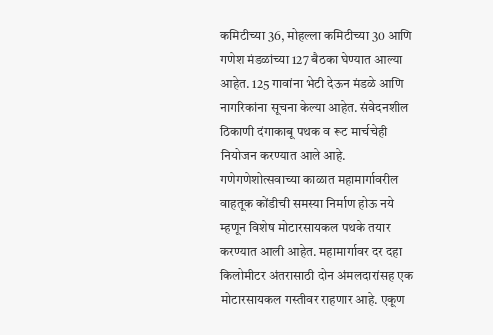कमिटीच्या 36, मोहल्ला कमिटीच्या 30 आणि गणेश मंडळांच्या 127 बैठका घेण्यात आल्या आहेत. 125 गावांना भेटी देऊन मंडळे आणि नागरिकांना सूचना केल्या आहेत. संवेदनशील ठिकाणी दंगाकाबू पथक व रूट मार्चचेही नियोजन करण्यात आले आहे.
गणेगणेशोत्सवाच्या काळात महामार्गावरील वाहतूक कोंडीची समस्या निर्माण होऊ नये म्हणून विशेष मोटारसायकल पथके तयार करण्यात आली आहेत. महामार्गावर दर दहा किलोमीटर अंतरासाठी दोन अंमलदारांसह एक मोटारसायकल गस्तीवर राहणार आहे. एकूण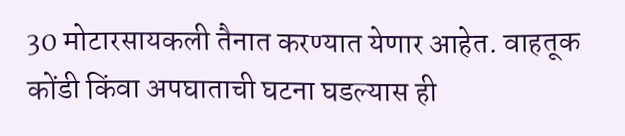30 मोटारसायकली तैनात करण्यात येणार आहेत. वाहतूक कोंडी किंवा अपघाताची घटना घडल्यास ही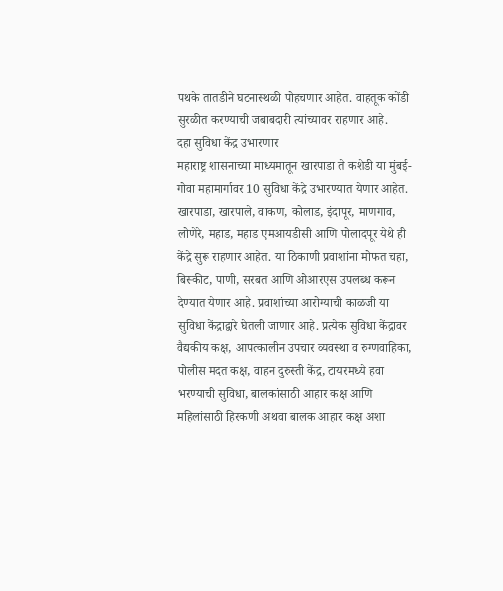पथके तातडीने घटनास्थळी पोहचणार आहेत. वाहतूक कोंडी सुरळीत करण्याची जबाबदारी त्यांच्यावर राहणार आहे.
दहा सुविधा केंद्र उभारणार
महाराष्ट्र शासनाच्या माध्यमातून खारपाडा ते कशेडी या मुंबई-गोवा महामार्गावर 10 सुविधा केंद्रे उभारण्यात येणार आहेत. खारपाडा, खारपाले, वाकण, कोलाड, इंदापूर, माणगाव, लोणेरे, महाड, महाड एमआयडीसी आणि पोलादपूर येथे ही केंद्रे सुरू राहणार आहेत. या ठिकाणी प्रवाशांना मोफत चहा, बिस्कीट, पाणी, सरबत आणि ओआरएस उपलब्ध करून देण्यात येणार आहे. प्रवाशांच्या आरोग्याची काळजी या सुविधा केंद्राद्वारे घेतली जाणार आहे. प्रत्येक सुविधा केंद्रावर वैद्यकीय कक्ष, आपत्कालीन उपचार व्यवस्था व रुग्णवाहिका, पोलीस मदत कक्ष, वाहन दुरुस्ती केंद्र, टायरमध्ये हवा भरण्याची सुविधा, बालकांसाठी आहार कक्ष आणि महिलांसाठी हिरकणी अथवा बालक आहार कक्ष अशा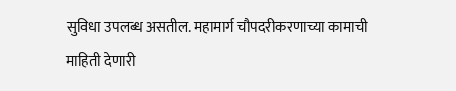सुविधा उपलब्ध असतील. महामार्ग चौपदरीकरणाच्या कामाची माहिती देणारी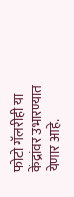फोटो गॅलरीही या केंद्रांवर उभारण्यात येणार आहे.